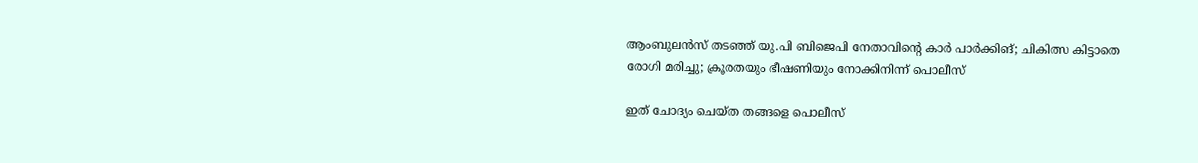ആംബുലൻസ് തടഞ്ഞ് യു.പി ബിജെപി നേതാവിന്റെ കാർ പാർക്കിങ്; ചികിത്സ കിട്ടാതെ രോഗി മരിച്ചു; ക്രൂരതയും ഭീഷണിയും നോക്കിനിന്ന് പൊലീസ്

ഇത് ചോദ്യം ചെയ്ത തങ്ങളെ പൊലീസ്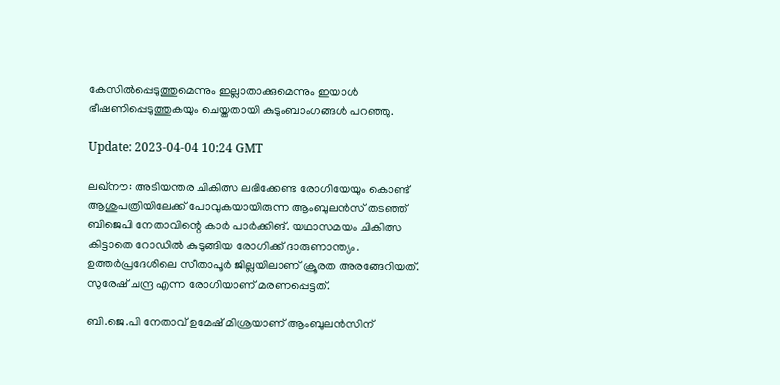കേസിൽപ്പെടുത്തുമെന്നും ഇല്ലാതാക്കുമെന്നും ഇയാൾ ഭീഷണിപ്പെടുത്തുകയും ചെയ്തതായി കുടുംബാംഗങ്ങൾ പറഞ്ഞു.

Update: 2023-04-04 10:24 GMT

ലഖ്നൗ: അടിയന്തര ചികിത്സ ലഭിക്കേണ്ട രോഗിയേയും കൊണ്ട് ആശുപത്രിയിലേക്ക് പോവുകയായിരുന്ന ആംബുലൻസ് തടഞ്ഞ് ബിജെപി നേതാവിന്റെ കാർ പാർക്കിങ്. യഥാസമയം ചികിത്സ കിട്ടാതെ റോഡിൽ കുടുങ്ങിയ രോഗിക്ക് ദാരുണാന്ത്യം. ഉത്തർപ്രദേശിലെ സീതാപൂർ ജില്ലയിലാണ് ക്രൂരത അരങ്ങേറിയത്. സുരേഷ് ചന്ദ്ര എന്ന രോഗിയാണ് മരണപ്പെട്ടത്.

ബി.ജെ.പി നേതാവ് ഉമേഷ് മിശ്രയാണ് ആംബുലൻസിന്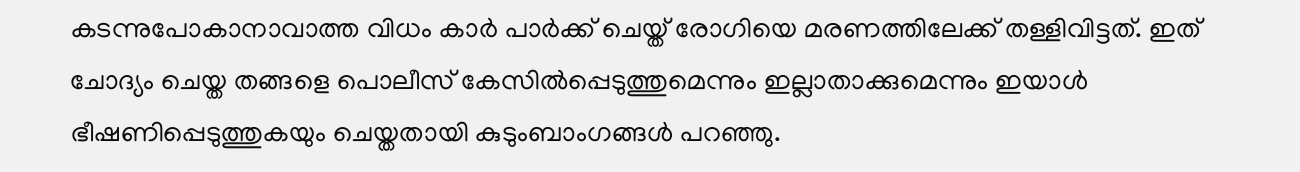കടന്നുപോകാനാവാത്ത വിധം കാർ പാർക്ക് ചെയ്ത് രോഗിയെ മരണത്തിലേക്ക് തള്ളിവിട്ടത്. ഇത് ചോദ്യം ചെയ്ത തങ്ങളെ പൊലീസ് കേസിൽപ്പെടുത്തുമെന്നും ഇല്ലാതാക്കുമെന്നും ഇയാൾ ഭീഷണിപ്പെടുത്തുകയും ചെയ്തതായി കുടുംബാംഗങ്ങൾ പറഞ്ഞു.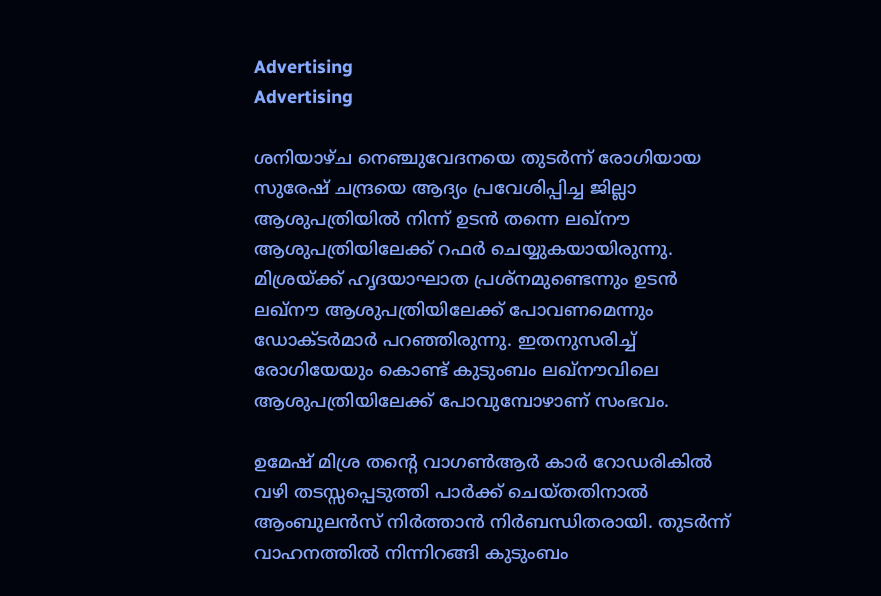Advertising
Advertising

ശനിയാഴ്ച നെഞ്ചുവേദനയെ തുടർന്ന് രോഗിയായ സുരേഷ് ചന്ദ്രയെ ആദ്യം പ്രവേശിപ്പിച്ച ജില്ലാ ആശുപത്രിയിൽ നിന്ന് ഉടൻ തന്നെ ലഖ്‌നൗ ആശുപത്രിയിലേക്ക് റഫർ ചെയ്യുകയായിരുന്നു. മിശ്രയ്ക്ക് ഹൃദയാഘാത പ്രശ്നമുണ്ടെന്നും ഉടൻ ലഖ്നൗ ആശുപത്രിയിലേക്ക് പോവണമെന്നും ഡോക്ടർമാർ പറഞ്ഞിരുന്നു. ഇതനുസരിച്ച് രോഗിയേയും കൊണ്ട് കുടുംബം ലഖ്നൗവിലെ ആശുപത്രിയിലേക്ക് പോവുമ്പോഴാണ് സംഭവം.

ഉമേഷ് മിശ്ര തന്റെ വാഗൺആർ കാർ റോഡരികിൽ വഴി തടസ്സപ്പെടുത്തി പാർക്ക് ചെയ്തതിനാൽ ആംബുലൻസ് നിർത്താൻ നിർബന്ധിതരായി. തുടർന്ന് വാഹനത്തിൽ നിന്നിറങ്ങി കുടുംബം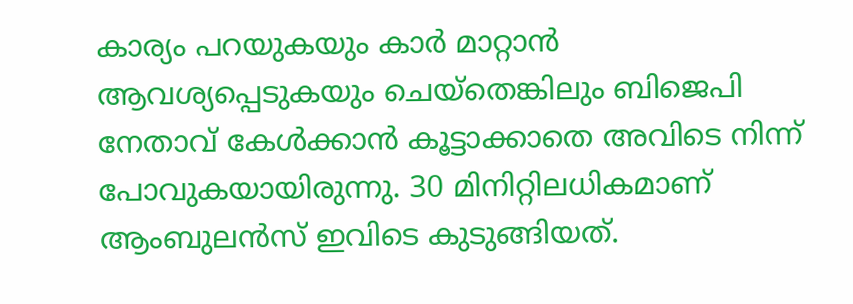കാര്യം പറയുകയും കാർ മാറ്റാൻ ആവശ്യപ്പെടുകയും ചെയ്തെങ്കിലും ബിജെപി നേതാവ് കേൾക്കാൻ കൂട്ടാക്കാതെ അവിടെ നിന്ന് പോവുകയായിരുന്നു. 30 മിനിറ്റിലധികമാണ് ആംബുലൻസ് ഇവിടെ കുടുങ്ങിയത്.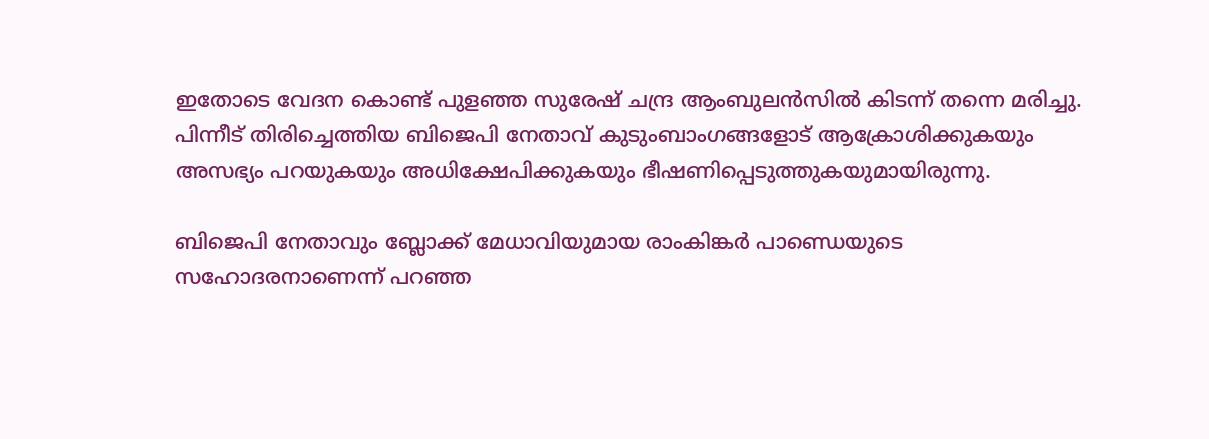ഇതോടെ വേദന കൊണ്ട് പുളഞ്ഞ സുരേഷ് ചന്ദ്ര ആംബുലൻസിൽ കിടന്ന് തന്നെ മരിച്ചു. പിന്നീട് തിരിച്ചെത്തിയ ബിജെപി നേതാവ് കുടുംബാംഗങ്ങളോട് ആക്രോശിക്കുകയും അസഭ്യം പറയുകയും അധിക്ഷേപിക്കുകയും ഭീഷണിപ്പെടുത്തുകയുമായിരുന്നു.

ബിജെപി നേതാവും ബ്ലോക്ക് മേധാവിയുമായ രാംകിങ്കർ പാണ്ഡെയുടെ സഹോദരനാണെന്ന് പറഞ്ഞ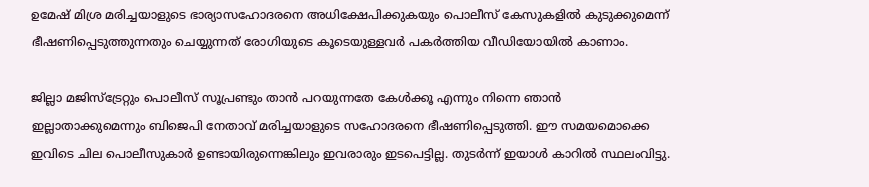ഉമേഷ് മിശ്ര മരിച്ചയാളുടെ ഭാര്യാസഹോദരനെ അധിക്ഷേപിക്കുകയും പൊലീസ് കേസുകളിൽ കുടുക്കുമെന്ന് ഭീഷണിപ്പെടുത്തുന്നതും ചെയ്യുന്നത് രോഗിയുടെ കൂടെയുള്ളവർ പകർത്തിയ വീഡിയോയിൽ കാണാം.

ജില്ലാ മജിസ്‌ട്രേറ്റും പൊലീസ് സൂപ്രണ്ടും താൻ പറയുന്നതേ കേൾക്കൂ എന്നും നിന്നെ ഞാൻ ഇല്ലാതാക്കുമെന്നും ബിജെപി നേതാവ് മരിച്ചയാളുടെ സഹോദരനെ ഭീഷണിപ്പെടുത്തി. ഈ സമയമൊക്കെ ഇവിടെ ചില പൊലീസുകാർ ഉണ്ടായിരുന്നെങ്കിലും ഇവരാരും ഇടപെട്ടില്ല. തുടർന്ന് ഇയാൾ കാറിൽ സ്ഥലംവിട്ടു.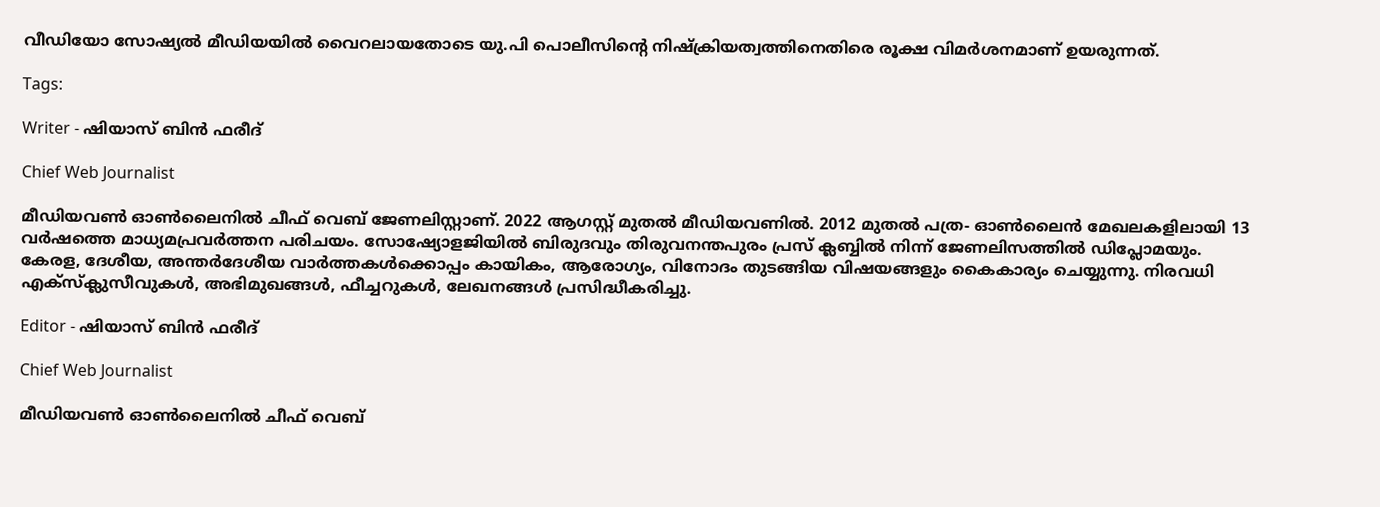വീഡിയോ സോഷ്യൽ മീഡിയയിൽ വൈറലായതോടെ യു.പി പൊലീസിന്റെ നിഷ്‌ക്രിയത്വത്തിനെതിരെ രൂക്ഷ വിമർശനമാണ് ഉയരുന്നത്.

Tags:

Writer - ഷിയാസ് ബിന്‍ ഫരീദ്

Chief Web Journalist

മീഡിയവണ്‍ ഓണ്‍ലൈനില്‍ ചീഫ് വെബ് ജേണലിസ്റ്റാണ്. 2022 ആഗസ്റ്റ് മുതല്‍ മീഡിയവണില്‍. 2012 മുതല്‍ പത്ര- ഓണ്‍ലൈന്‍ മേഖലകളിലായി 13 വര്‍ഷത്തെ മാധ്യമപ്രവര്‍ത്തന പരിചയം. സോഷ്യോളജിയില്‍ ബിരുദവും തിരുവനന്തപുരം പ്രസ് ക്ലബ്ബില്‍ നിന്ന് ജേണലിസത്തില്‍ ഡിപ്ലോമയും. കേരള, ദേശീയ, അന്തര്‍ദേശീയ വാര്‍ത്തകള്‍ക്കൊപ്പം കായികം, ആരോഗ്യം, വിനോദം തുടങ്ങിയ വിഷയങ്ങളും കൈകാര്യം ചെയ്യുന്നു. നിരവധി എക്സ്ക്ലുസീവുകള്‍, അഭിമുഖങ്ങള്‍, ഫീച്ചറുകള്‍, ലേഖനങ്ങള്‍ പ്രസിദ്ധീകരിച്ചു.

Editor - ഷിയാസ് ബിന്‍ ഫരീദ്

Chief Web Journalist

മീഡിയവണ്‍ ഓണ്‍ലൈനില്‍ ചീഫ് വെബ്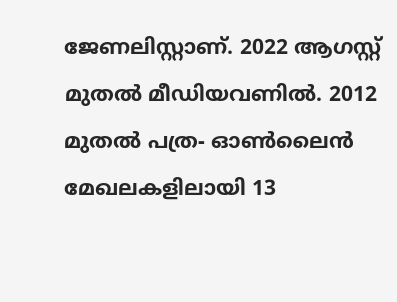ജേണലിസ്റ്റാണ്. 2022 ആഗസ്റ്റ് മുതല്‍ മീഡിയവണില്‍. 2012 മുതല്‍ പത്ര- ഓണ്‍ലൈന്‍ മേഖലകളിലായി 13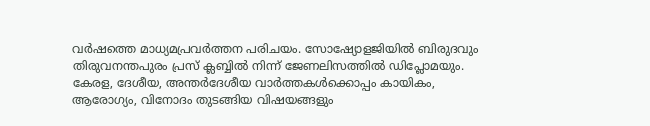വര്‍ഷത്തെ മാധ്യമപ്രവര്‍ത്തന പരിചയം. സോഷ്യോളജിയില്‍ ബിരുദവും തിരുവനന്തപുരം പ്രസ് ക്ലബ്ബില്‍ നിന്ന് ജേണലിസത്തില്‍ ഡിപ്ലോമയും. കേരള, ദേശീയ, അന്തര്‍ദേശീയ വാര്‍ത്തകള്‍ക്കൊപ്പം കായികം, ആരോഗ്യം, വിനോദം തുടങ്ങിയ വിഷയങ്ങളും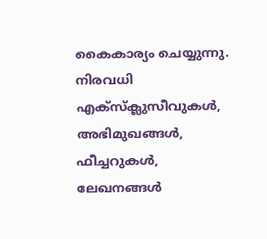കൈകാര്യം ചെയ്യുന്നു. നിരവധി എക്സ്ക്ലുസീവുകള്‍, അഭിമുഖങ്ങള്‍, ഫീച്ചറുകള്‍, ലേഖനങ്ങള്‍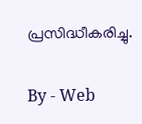പ്രസിദ്ധീകരിച്ചു.

By - Web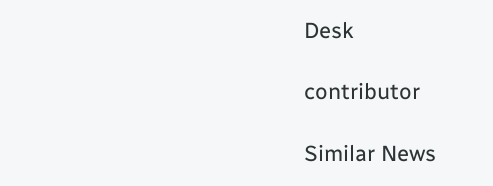Desk

contributor

Similar News